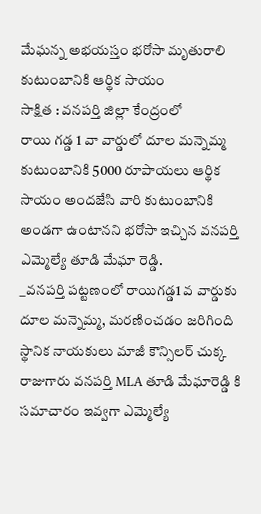మేఘన్న అభయస్తం భరోసా మృతురాలి కుటుంబానికి ఆర్థిక సాయం
సాక్షిత : వనపర్తి జిల్లా కేంద్రంలో
రాయి గడ్డ 1 వా వార్డులో దూల మన్నెమ్మ కుటుంబానికి 5000 రూపాయలు ఆర్థిక సాయం అందజేసి వారి కుటుంబానికి అండగా ఉంటానని భరోసా ఇచ్చిన వనపర్తి ఎమ్మెల్యే తూడి మేఘా రెడ్డి.
_వనపర్తి పట్టణంలో రాయిగడ్డ1 వ వార్డుకు దూల మన్నెమ్మ, మరణించడం జరిగింది స్థానిక నాయకులు మాజీ కౌన్సిలర్ చుక్క రాజుగారు వనపర్తి MLA తూడి మేఘారెడ్డి కి సమాచారం ఇవ్వగా ఎమ్మెల్యే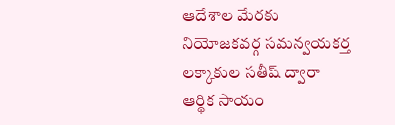ఆదేశాల మేరకు నియోజకవర్గ సమన్వయకర్త లక్కాకుల సతీష్ ద్వారా ఆర్థిక సాయం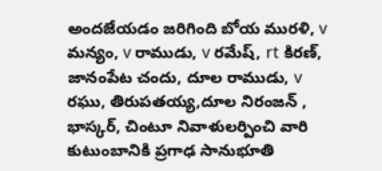అందజేయడం జరిగింది బోయ మురళి, v మన్యం, v రాముడు, v రమేష్, rt కిరణ్, జానంపేట చందు, దూల రాముడు, v రఘు, తిరుపతయ్య,దూల నిరంజన్ , భాస్కర్, చింటూ నివాళులర్పించి వారి కుటుంబానికి ప్రగాఢ సానుభూతి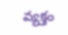వ్యక్తం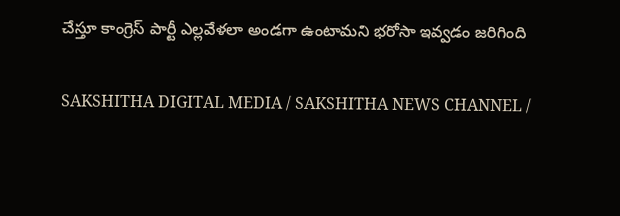చేస్తూ కాంగ్రెస్ పార్టీ ఎల్లవేళలా అండగా ఉంటామని భరోసా ఇవ్వడం జరిగింది

SAKSHITHA DIGITAL MEDIA / SAKSHITHA NEWS CHANNEL /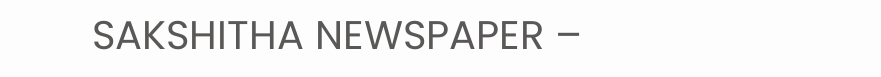SAKSHITHA NEWSPAPER –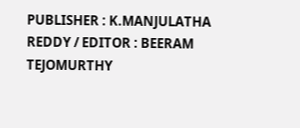PUBLISHER : K.MANJULATHA REDDY / EDITOR : BEERAM TEJOMURTHY